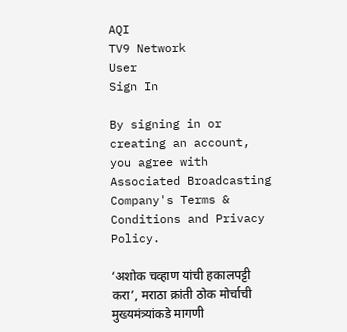AQI
TV9 Network
User
Sign In

By signing in or creating an account, you agree with Associated Broadcasting Company's Terms & Conditions and Privacy Policy.

‘अशोक चव्हाण यांची हकालपट्टी करा’, मराठा क्रांती ठोक मोर्चाची मुख्यमंत्र्यांकडे मागणी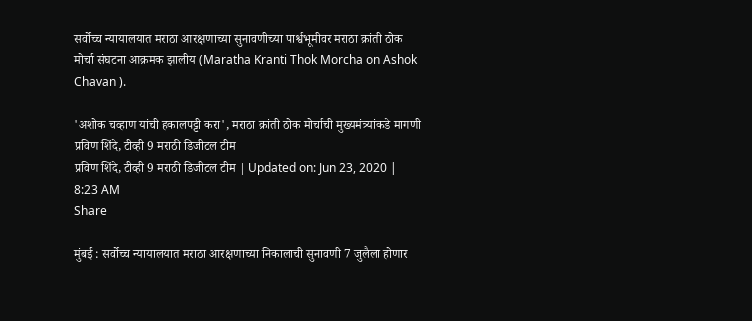सर्वोच्च न्यायालयात मराठा आरक्षणाच्या सुनावणीच्या पार्श्वभूमीवर मराठा क्रांती ठोक मोर्चा संघटना आक्रमक झालीय (Maratha Kranti Thok Morcha on Ashok Chavan ).

'अशोक चव्हाण यांची हकालपट्टी करा', मराठा क्रांती ठोक मोर्चाची मुख्यमंत्र्यांकडे मागणी
प्रविण शिंदे, टीव्ही 9 मराठी डिजीटल टीम
प्रविण शिंदे, टीव्ही 9 मराठी डिजीटल टीम | Updated on: Jun 23, 2020 | 8:23 AM
Share

मुंबई : सर्वोच्च न्यायालयात मराठा आरक्षणाच्या निकालाची सुनावणी 7 जुलैला होणार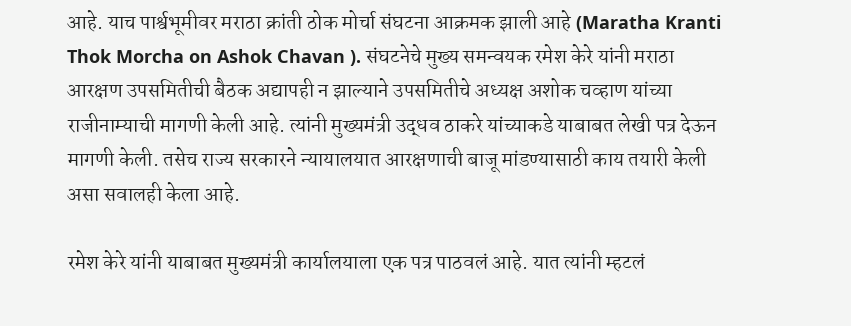आहे. याच पार्श्वभूमीवर मराठा क्रांती ठोक मोर्चा संघटना आक्रमक झाली आहे (Maratha Kranti Thok Morcha on Ashok Chavan ). संघटनेचे मुख्य समन्वयक रमेश केरे यांनी मराठा आरक्षण उपसमितीची बैठक अद्यापही न झाल्याने उपसमितीचे अध्यक्ष अशोक चव्हाण यांच्या राजीनाम्याची मागणी केली आहे. त्यांनी मुख्यमंत्री उद्धव ठाकरे यांच्याकडे याबाबत लेखी पत्र देऊन मागणी केली. तसेच राज्य सरकारने न्यायालयात आरक्षणाची बाजू मांडण्यासाठी काय तयारी केली असा सवालही केला आहे.

रमेश केरे यांनी याबाबत मुख्यमंत्री कार्यालयाला एक पत्र पाठवलं आहे. यात त्यांनी म्हटलं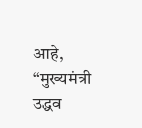आहे, “मुख्यमंत्री उद्धव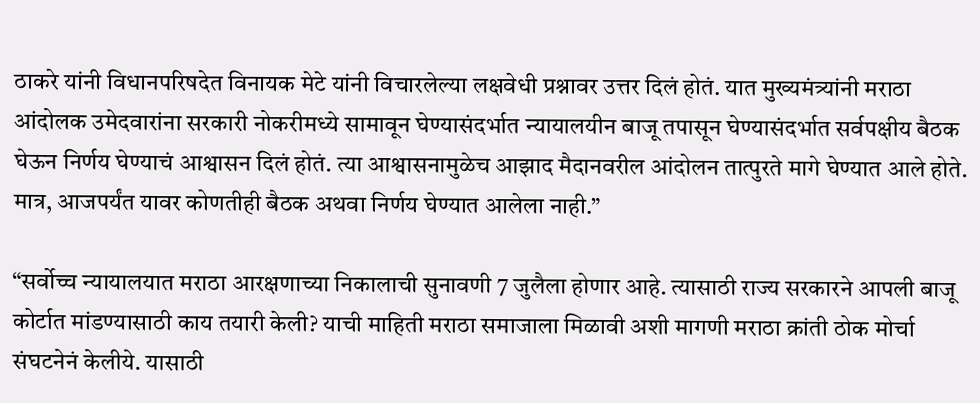ठाकरे यांनी विधानपरिषदेत विनायक मेटे यांनी विचारलेल्या लक्षवेधी प्रश्नावर उत्तर दिलं होतं. यात मुख्यमंत्र्यांनी मराठा आंदोलक उमेदवारांना सरकारी नोकरीमध्ये सामावून घेण्यासंदर्भात न्यायालयीन बाजू तपासून घेण्यासंदर्भात सर्वपक्षीय बैठक घेऊन निर्णय घेण्याचं आश्वासन दिलं होतं. त्या आश्वासनामुळेच आझाद मैदानवरील आंदोलन तात्पुरते मागे घेण्यात आले होते. मात्र, आजपर्यंत यावर कोणतीही बैठक अथवा निर्णय घेण्यात आलेला नाही.”

“सर्वोच्च न्यायालयात मराठा आरक्षणाच्या निकालाची सुनावणी 7 जुलैला होणार आहे. त्यासाठी राज्य सरकारने आपली बाजू कोर्टात मांडण्यासाठी काय तयारी केली? याची माहिती मराठा समाजाला मिळावी अशी मागणी मराठा क्रांती ठोक मोर्चा संघटनेनं केलीये. यासाठी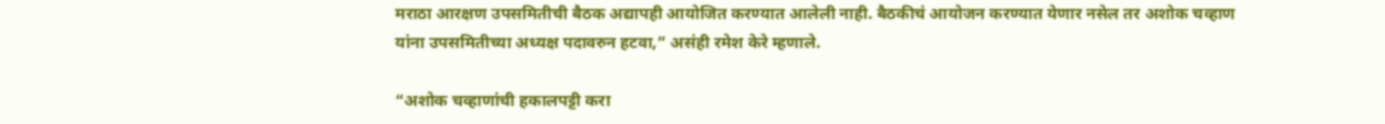मराठा आरक्षण उपसमितीची बैठक अद्यापही आयोजित करण्यात आलेली नाही. बैठकीचं आयोजन करण्यात येणार नसेल तर अशोक चव्हाण यांना उपसमितीच्या अध्यक्ष पदावरुन हटवा,” असंही रमेश केरे म्हणाले.

“अशोक चव्हाणांची हकालपट्टी करा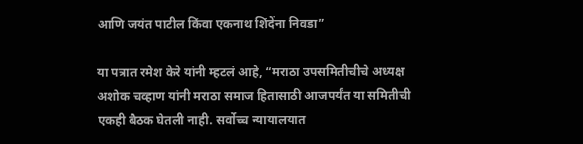आणि जयंत पाटील किंवा एकनाथ शिंदेंना निवडा”

या पत्रात रमेश केरे यांनी म्हटलं आहे, “मराठा उपसमितीचीचे अध्यक्ष अशोक चव्हाण यांनी मराठा समाज हितासाठी आजपर्यंत या समितीची एकही बैठक घेतली नाही. सर्वोच्च न्यायालयात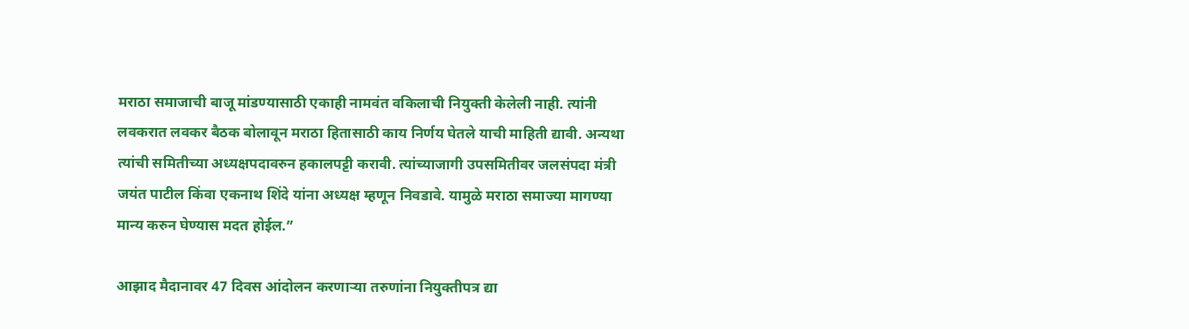मराठा समाजाची बाजू मांडण्यासाठी एकाही नामवंत वकिलाची नियुक्ती केलेली नाही. त्यांनी लवकरात लवकर बैठक बोलावून मराठा हितासाठी काय निर्णय घेतले याची माहिती द्यावी. अन्यथा त्यांची समितीच्या अध्यक्षपदावरुन हकालपट्टी करावी. त्यांच्याजागी उपसमितीवर जलसंपदा मंत्री जयंत पाटील किंवा एकनाथ शिंदे यांना अध्यक्ष म्हणून निवडावे. यामुळे मराठा समाज्या मागण्या मान्य करुन घेण्यास मदत होईल.”

आझाद मैदानावर 47 दिवस आंदोलन करणाऱ्या तरुणांना नियुक्तीपत्र द्या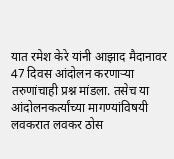यात रमेश केरे यांनी आझाद मैदानावर 47 दिवस आंदोलन करणाऱ्या तरुणांचाही प्रश्न मांडला. तसेच या आंदोलनकर्त्यांच्या मागण्यांविषयी लवकरात लवकर ठोस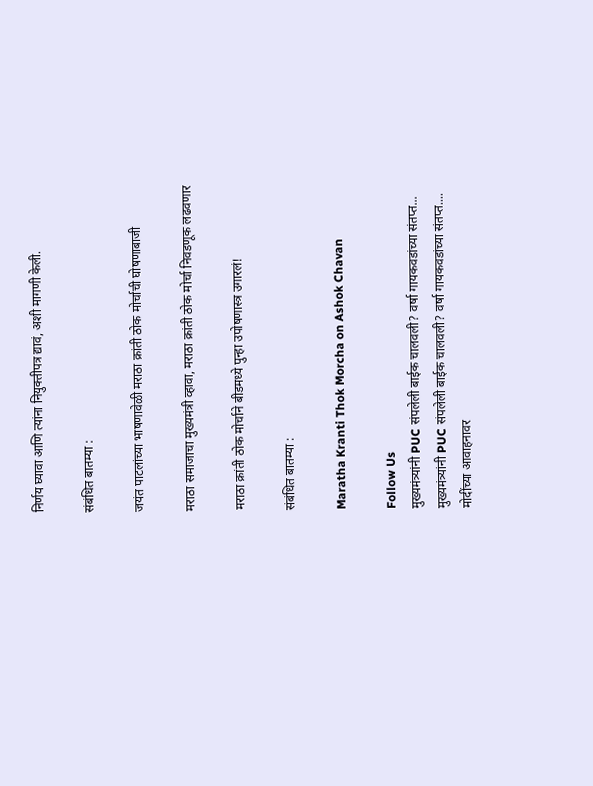निर्णय घ्यावा आणि त्यांना नियुक्तीपत्र द्यावं, अशी मागणी केली.

संबंधित बातम्या :

जयंत पाटलांच्या भाषणावेळी मराठा क्रांती ठोक मोर्चाची घोषणाबाजी

मराठा समाजाचा मुख्यमंत्री व्हावा, मराठा क्रांती ठोक मोर्चा निवडणूक लढवणार

मराठा क्रांती ठोक मोर्चाने बीडमध्ये पुन्हा उपोषणास्त्र उगारलं!

संबंधित बातम्या :

Maratha Kranti Thok Morcha on Ashok Chavan

Follow Us
मुख्यमंत्र्यांनी PUC संपलेली बाईक चालवली? वर्षा गायकवडांच्या संतप्त...
मुख्यमंत्र्यांनी PUC संपलेली बाईक चालवली? वर्षा गायकवडांच्या संतप्त....
मोदींच्या आवाहनावर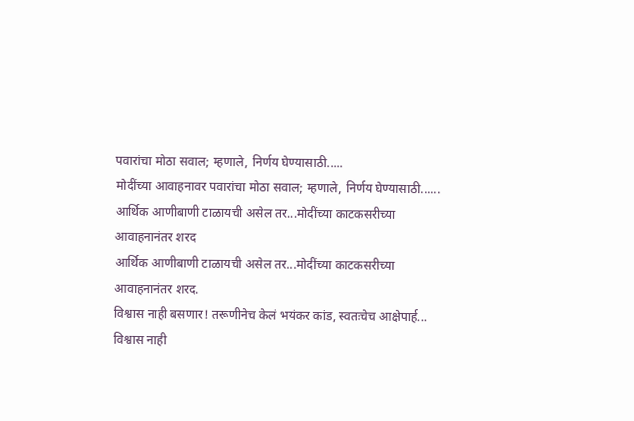पवारांचा मोठा सवाल; म्हणाले, निर्णय घेण्यासाठी.....
मोदींच्या आवाहनावर पवारांचा मोठा सवाल; म्हणाले, निर्णय घेण्यासाठी......
आर्थिक आणीबाणी टाळायची असेल तर...मोदींच्या काटकसरीच्या आवाहनानंतर शरद
आर्थिक आणीबाणी टाळायची असेल तर...मोदींच्या काटकसरीच्या आवाहनानंतर शरद.
विश्वास नाही बसणार! तरूणीनेच केलं भयंकर कांड, स्वतःचेच आक्षेपार्ह...
विश्वास नाही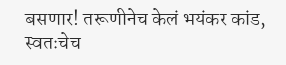बसणार! तरूणीनेच केलं भयंकर कांड, स्वतःचेच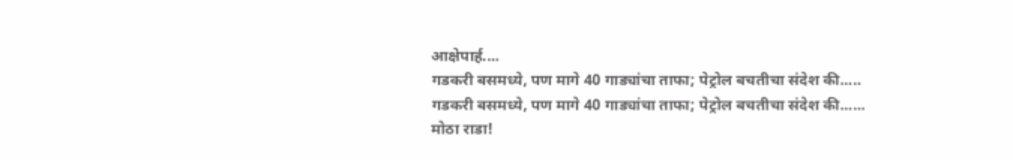आक्षेपार्ह....
गडकरी बसमध्ये, पण मागे 40 गाड्यांचा ताफा; पेट्रोल बचतीचा संदेश की.....
गडकरी बसमध्ये, पण मागे 40 गाड्यांचा ताफा; पेट्रोल बचतीचा संदेश की......
मोठा राडा!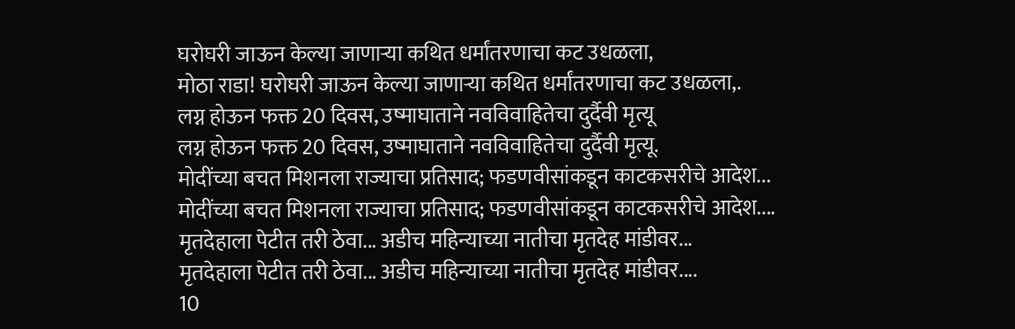घरोघरी जाऊन केल्या जाणाऱ्या कथित धर्मांतरणाचा कट उधळला,
मोठा राडा! घरोघरी जाऊन केल्या जाणाऱ्या कथित धर्मांतरणाचा कट उधळला,.
लग्न होऊन फक्त 20 दिवस, उष्माघाताने नवविवाहितेचा दुर्दैवी मृत्यू
लग्न होऊन फक्त 20 दिवस, उष्माघाताने नवविवाहितेचा दुर्दैवी मृत्यू.
मोदींच्या बचत मिशनला राज्याचा प्रतिसाद; फडणवीसांकडून काटकसरीचे आदेश...
मोदींच्या बचत मिशनला राज्याचा प्रतिसाद; फडणवीसांकडून काटकसरीचे आदेश....
मृतदेहाला पेटीत तरी ठेवा... अडीच महिन्याच्या नातीचा मृतदेह मांडीवर...
मृतदेहाला पेटीत तरी ठेवा... अडीच महिन्याच्या नातीचा मृतदेह मांडीवर....
10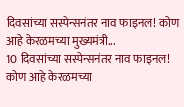दिवसांच्या सस्पेन्सनंतर नाव फाइनल! कोण आहे केरळमच्या मुख्यमंत्री...
10 दिवसांच्या सस्पेन्सनंतर नाव फाइनल! कोण आहे केरळमच्या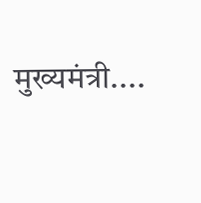मुख्यमंत्री....